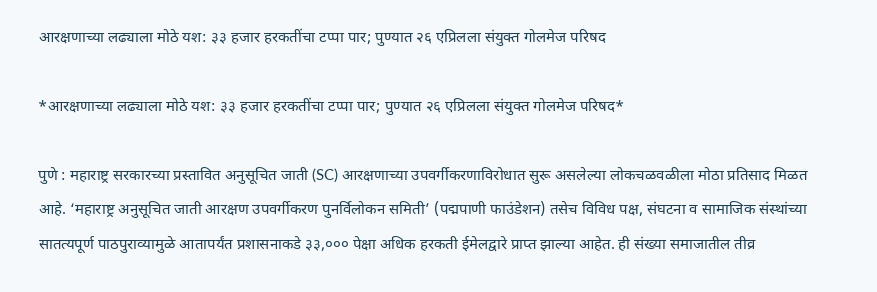आरक्षणाच्या लढ्याला मोठे यश: ३३ हजार हरकतींचा टप्पा पार; पुण्यात २६ एप्रिलला संयुक्त गोलमेज परिषद

*आरक्षणाच्या लढ्याला मोठे यश: ३३ हजार हरकतींचा टप्पा पार; पुण्यात २६ एप्रिलला संयुक्त गोलमेज परिषद*

पुणे : महाराष्ट्र सरकारच्या प्रस्तावित अनुसूचित जाती (SC) आरक्षणाच्या उपवर्गीकरणाविरोधात सुरू असलेल्या लोकचळवळीला मोठा प्रतिसाद मिळत आहे. ‘महाराष्ट्र अनुसूचित जाती आरक्षण उपवर्गीकरण पुनर्विलोकन समिती’ (पद्मपाणी फाउंडेशन) तसेच विविध पक्ष, संघटना व सामाजिक संस्थांच्या सातत्यपूर्ण पाठपुराव्यामुळे आतापर्यंत प्रशासनाकडे ३३,००० पेक्षा अधिक हरकती ईमेलद्वारे प्राप्त झाल्या आहेत. ही संख्या समाजातील तीव्र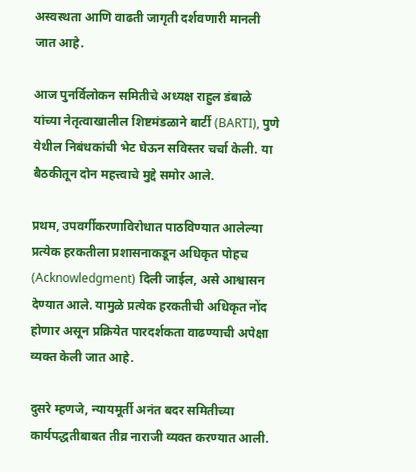अस्वस्थता आणि वाढती जागृती दर्शवणारी मानली जात आहे.

आज पुनर्विलोकन समितीचे अध्यक्ष राहुल डंबाळे यांच्या नेतृत्वाखालील शिष्टमंडळाने बार्टी (BARTI), पुणे येथील निबंधकांची भेट घेऊन सविस्तर चर्चा केली. या बैठकीतून दोन महत्त्वाचे मुद्दे समोर आले.

प्रथम, उपवर्गीकरणाविरोधात पाठविण्यात आलेल्या प्रत्येक हरकतीला प्रशासनाकडून अधिकृत पोहच (Acknowledgment) दिली जाईल, असे आश्वासन देण्यात आले. यामुळे प्रत्येक हरकतीची अधिकृत नोंद होणार असून प्रक्रियेत पारदर्शकता वाढण्याची अपेक्षा व्यक्त केली जात आहे.

दुसरे म्हणजे, न्यायमूर्ती अनंत बदर समितीच्या कार्यपद्धतीबाबत तीव्र नाराजी व्यक्त करण्यात आली.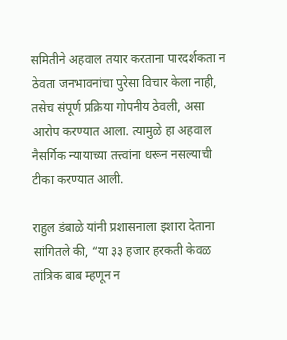समितीने अहवाल तयार करताना पारदर्शकता न ठेवता जनभावनांचा पुरेसा विचार केला नाही, तसेच संपूर्ण प्रक्रिया गोपनीय ठेवली, असा आरोप करण्यात आला. त्यामुळे हा अहवाल नैसर्गिक न्यायाच्या तत्त्वांना धरून नसल्याची टीका करण्यात आली.

राहुल डंबाळे यांनी प्रशासनाला इशारा देताना सांगितले की, “या ३३ हजार हरकती केवळ तांत्रिक बाब म्हणून न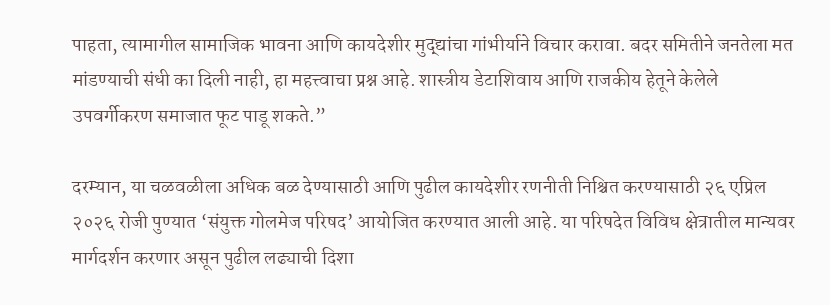पाहता, त्यामागील सामाजिक भावना आणि कायदेशीर मुद्द्यांचा गांभीर्याने विचार करावा. बदर समितीने जनतेला मत मांडण्याची संधी का दिली नाही, हा महत्त्वाचा प्रश्न आहे. शास्त्रीय डेटाशिवाय आणि राजकीय हेतूने केलेले उपवर्गीकरण समाजात फूट पाडू शकते.”

दरम्यान, या चळवळीला अधिक बळ देण्यासाठी आणि पुढील कायदेशीर रणनीती निश्चित करण्यासाठी २६ एप्रिल २०२६ रोजी पुण्यात ‘संयुक्त गोलमेज परिषद’ आयोजित करण्यात आली आहे. या परिषदेत विविध क्षेत्रातील मान्यवर मार्गदर्शन करणार असून पुढील लढ्याची दिशा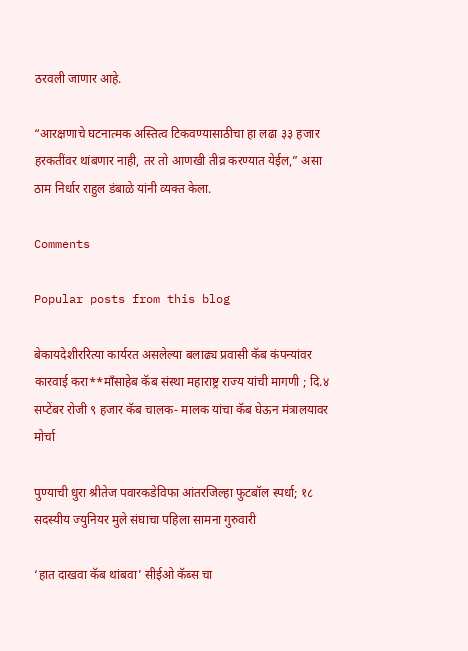ठरवली जाणार आहे.

“आरक्षणाचे घटनात्मक अस्तित्व टिकवण्यासाठीचा हा लढा ३३ हजार हरकतींवर थांबणार नाही, तर तो आणखी तीव्र करण्यात येईल,” असा ठाम निर्धार राहुल डंबाळे यांनी व्यक्त केला.

Comments

Popular posts from this blog

बेकायदेशीररित्या कार्यरत असलेल्या बलाढ्य प्रवासी कॅब कंपन्यांवर कारवाई करा**माँसाहेब कॅब संस्था महाराष्ट्र राज्य यांची मागणी ; दि.४ सप्टेंबर रोजी ९ हजार कॅब चालक- मालक यांचा कॅब घेऊन मंत्रालयावर मोर्चा

पुण्याची धुरा श्रीतेज पवारकडेविफा आंतरजिल्हा फुटबॉल स्पर्धा; १८ सदस्यीय ज्युनियर मुले संघाचा पहिला सामना गुरुवारी

‘हात दाखवा कॅब थांबवा’ सीईओ कॅब्स चा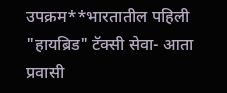उपक्रम**भारतातील पहिली "हायब्रिड" टॅक्सी सेवा- आता प्रवासी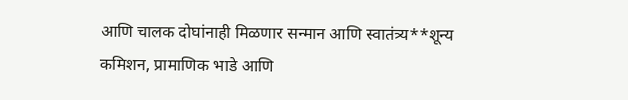आणि चालक दोघांनाही मिळणार सन्मान आणि स्वातंत्र्य**शून्य कमिशन, प्रामाणिक भाडे आणि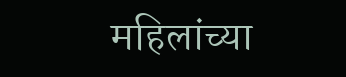महिलांच्या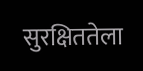सुरक्षिततेला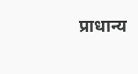प्राधान्य